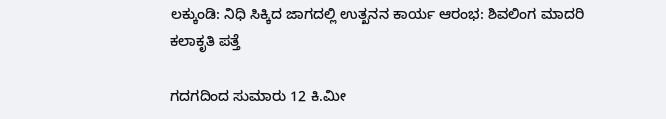ಲಕ್ಕುಂಡಿ: ನಿಧಿ ಸಿಕ್ಕಿದ ಜಾಗದಲ್ಲಿ ಉತ್ಖನನ ಕಾರ್ಯ ಆರಂಭ: ಶಿವಲಿಂಗ ಮಾದರಿ ಕಲಾಕೃತಿ ಪತ್ತೆ

ಗದಗದಿಂದ ಸುಮಾರು 12 ಕಿ.ಮೀ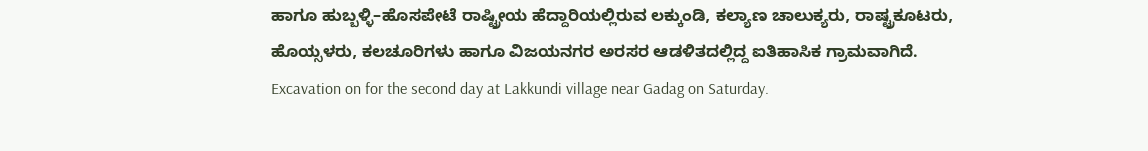ಹಾಗೂ ಹುಬ್ಬಳ್ಳಿ–ಹೊಸಪೇಟೆ ರಾಷ್ಟ್ರೀಯ ಹೆದ್ದಾರಿಯಲ್ಲಿರುವ ಲಕ್ಕುಂಡಿ, ಕಲ್ಯಾಣ ಚಾಲುಕ್ಯರು, ರಾಷ್ಟ್ರಕೂಟರು, ಹೊಯ್ಸಳರು, ಕಲಚೂರಿಗಳು ಹಾಗೂ ವಿಜಯನಗರ ಅರಸರ ಆಡಳಿತದಲ್ಲಿದ್ದ ಐತಿಹಾಸಿಕ ಗ್ರಾಮವಾಗಿದೆ.
Excavation on for the second day at Lakkundi village near Gadag on Saturday.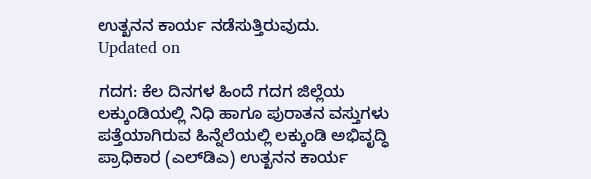ಉತ್ಖನನ ಕಾರ್ಯ ನಡೆಸುತ್ತಿರುವುದು.
Updated on

ಗದಗ: ಕೆಲ ದಿನಗಳ ಹಿಂದೆ ಗದಗ ಜಿಲ್ಲೆಯ ಲಕ್ಕುಂಡಿಯಲ್ಲಿ ನಿಧಿ ಹಾಗೂ ಪುರಾತನ ವಸ್ತುಗಳು ಪತ್ತೆಯಾಗಿರುವ ಹಿನ್ನೆಲೆಯಲ್ಲಿ ಲಕ್ಕುಂಡಿ ಅಭಿವೃದ್ಧಿ ಪ್ರಾಧಿಕಾರ (ಎಲ್‌ಡಿಎ) ಉತ್ಖನನ ಕಾರ್ಯ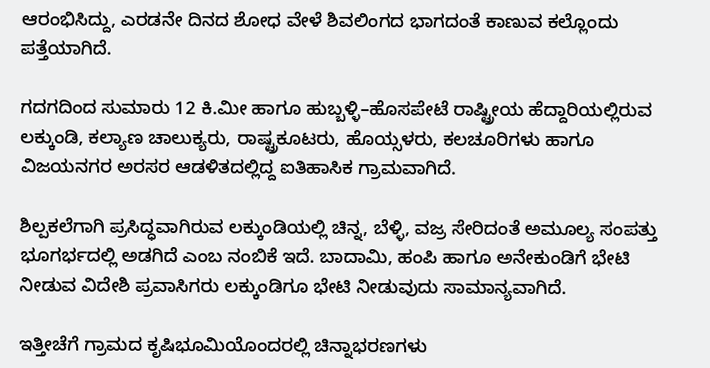ಆರಂಭಿಸಿದ್ದು, ಎರಡನೇ ದಿನದ ಶೋಧ ವೇಳೆ ಶಿವಲಿಂಗದ ಭಾಗದಂತೆ ಕಾಣುವ ಕಲ್ಲೊಂದು ಪತ್ತೆಯಾಗಿದೆ.

ಗದಗದಿಂದ ಸುಮಾರು 12 ಕಿ.ಮೀ ಹಾಗೂ ಹುಬ್ಬಳ್ಳಿ–ಹೊಸಪೇಟೆ ರಾಷ್ಟ್ರೀಯ ಹೆದ್ದಾರಿಯಲ್ಲಿರುವ ಲಕ್ಕುಂಡಿ, ಕಲ್ಯಾಣ ಚಾಲುಕ್ಯರು, ರಾಷ್ಟ್ರಕೂಟರು, ಹೊಯ್ಸಳರು, ಕಲಚೂರಿಗಳು ಹಾಗೂ ವಿಜಯನಗರ ಅರಸರ ಆಡಳಿತದಲ್ಲಿದ್ದ ಐತಿಹಾಸಿಕ ಗ್ರಾಮವಾಗಿದೆ.

ಶಿಲ್ಪಕಲೆಗಾಗಿ ಪ್ರಸಿದ್ಧವಾಗಿರುವ ಲಕ್ಕುಂಡಿಯಲ್ಲಿ ಚಿನ್ನ, ಬೆಳ್ಳಿ, ವಜ್ರ ಸೇರಿದಂತೆ ಅಮೂಲ್ಯ ಸಂಪತ್ತು ಭೂಗರ್ಭದಲ್ಲಿ ಅಡಗಿದೆ ಎಂಬ ನಂಬಿಕೆ ಇದೆ. ಬಾದಾಮಿ, ಹಂಪಿ ಹಾಗೂ ಅನೇಕುಂಡಿಗೆ ಭೇಟಿ ನೀಡುವ ವಿದೇಶಿ ಪ್ರವಾಸಿಗರು ಲಕ್ಕುಂಡಿಗೂ ಭೇಟಿ ನೀಡುವುದು ಸಾಮಾನ್ಯವಾಗಿದೆ.

ಇತ್ತೀಚೆಗೆ ಗ್ರಾಮದ ಕೃಷಿಭೂಮಿಯೊಂದರಲ್ಲಿ ಚಿನ್ನಾಭರಣಗಳು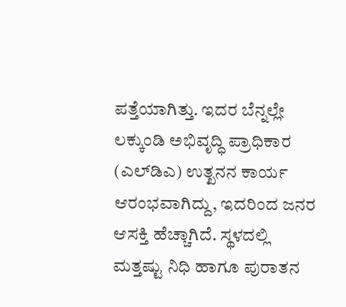ಪತ್ತೆಯಾಗಿತ್ತು. ಇದರ ಬೆನ್ನಲ್ಲೇ ಲಕ್ಕುಂಡಿ ಅಭಿವೃದ್ಧಿ ಪ್ರಾಧಿಕಾರ (ಎಲ್‌ಡಿಎ) ಉತ್ಖನನ ಕಾರ್ಯ ಆರಂಭವಾಗಿದ್ದು, ಇದರಿಂದ ಜನರ ಆಸಕ್ತಿ ಹೆಚ್ಚಾಗಿದೆ. ಸ್ಥಳದಲ್ಲಿ ಮತ್ತಷ್ಟು ನಿಧಿ ಹಾಗೂ ಪುರಾತನ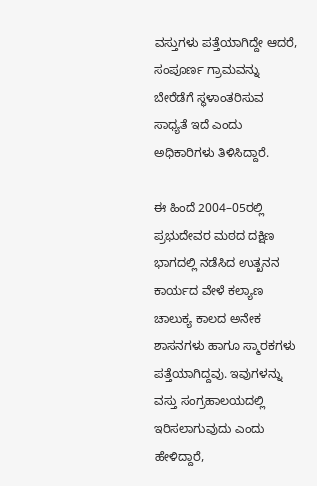ವಸ್ತುಗಳು ಪತ್ತೆಯಾಗಿದ್ದೇ ಆದರೆ, ಸಂಪೂರ್ಣ ಗ್ರಾಮವನ್ನು ಬೇರೆಡೆಗೆ ಸ್ಥಳಾಂತರಿಸುವ ಸಾಧ್ಯತೆ ಇದೆ ಎಂದು ಅಧಿಕಾರಿಗಳು ತಿಳಿಸಿದ್ದಾರೆ.

ಈ ಹಿಂದೆ 2004–05ರಲ್ಲಿ ಪ್ರಭುದೇವರ ಮಠದ ದಕ್ಷಿಣ ಭಾಗದಲ್ಲಿ ನಡೆಸಿದ ಉತ್ಖನನ ಕಾರ್ಯದ ವೇಳೆ ಕಲ್ಯಾಣ ಚಾಲುಕ್ಯ ಕಾಲದ ಅನೇಕ ಶಾಸನಗಳು ಹಾಗೂ ಸ್ಮಾರಕಗಳು ಪತ್ತೆಯಾಗಿದ್ದವು. ಇವುಗಳನ್ನು ವಸ್ತು ಸಂಗ್ರಹಾಲಯದಲ್ಲಿ ಇರಿಸಲಾಗುವುದು ಎಂದು ಹೇಳಿದ್ದಾರೆ,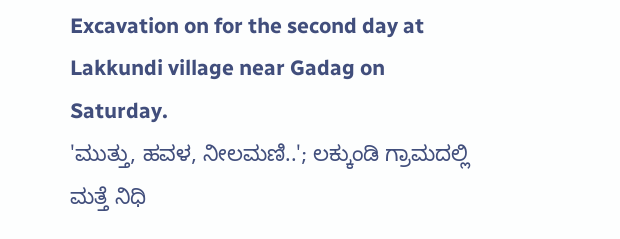Excavation on for the second day at Lakkundi village near Gadag on Saturday.
'ಮುತ್ತು, ಹವಳ, ನೀಲಮಣಿ..'; ಲಕ್ಕುಂಡಿ ಗ್ರಾಮದಲ್ಲಿ ಮತ್ತೆ ನಿಧಿ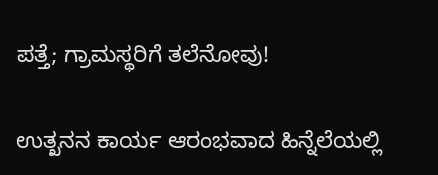ಪತ್ತೆ; ಗ್ರಾಮಸ್ಥರಿಗೆ ತಲೆನೋವು!

ಉತ್ಖನನ ಕಾರ್ಯ ಆರಂಭವಾದ ಹಿನ್ನೆಲೆಯಲ್ಲಿ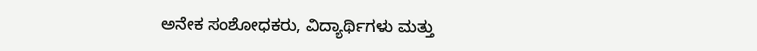ಅನೇಕ ಸಂಶೋಧಕರು, ವಿದ್ಯಾರ್ಥಿಗಳು ಮತ್ತು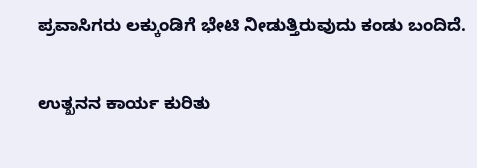ಪ್ರವಾಸಿಗರು ಲಕ್ಕುಂಡಿಗೆ ಭೇಟಿ ನೀಡುತ್ತಿರುವುದು ಕಂಡು ಬಂದಿದೆ.

ಉತ್ಖನನ ಕಾರ್ಯ ಕುರಿತು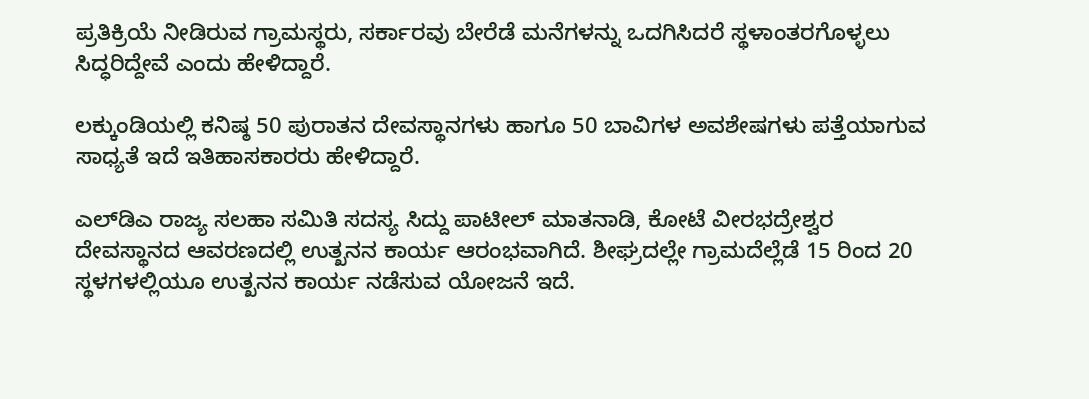ಪ್ರತಿಕ್ರಿಯೆ ನೀಡಿರುವ ಗ್ರಾಮಸ್ಥರು, ಸರ್ಕಾರವು ಬೇರೆಡೆ ಮನೆಗಳನ್ನು ಒದಗಿಸಿದರೆ ಸ್ಥಳಾಂತರಗೊಳ್ಳಲು ಸಿದ್ಧರಿದ್ದೇವೆ ಎಂದು ಹೇಳಿದ್ದಾರೆ.

ಲಕ್ಕುಂಡಿಯಲ್ಲಿ ಕನಿಷ್ಠ 50 ಪುರಾತನ ದೇವಸ್ಥಾನಗಳು ಹಾಗೂ 50 ಬಾವಿಗಳ ಅವಶೇಷಗಳು ಪತ್ತೆಯಾಗುವ ಸಾಧ್ಯತೆ ಇದೆ ಇತಿಹಾಸಕಾರರು ಹೇಳಿದ್ದಾರೆ.

ಎಲ್‌ಡಿಎ ರಾಜ್ಯ ಸಲಹಾ ಸಮಿತಿ ಸದಸ್ಯ ಸಿದ್ದು ಪಾಟೀಲ್ ಮಾತನಾಡಿ, ಕೋಟೆ ವೀರಭದ್ರೇಶ್ವರ ದೇವಸ್ಥಾನದ ಆವರಣದಲ್ಲಿ ಉತ್ಖನನ ಕಾರ್ಯ ಆರಂಭವಾಗಿದೆ. ಶೀಘ್ರದಲ್ಲೇ ಗ್ರಾಮದೆಲ್ಲೆಡೆ 15 ರಿಂದ 20 ಸ್ಥಳಗಳಲ್ಲಿಯೂ ಉತ್ಖನನ ಕಾರ್ಯ ನಡೆಸುವ ಯೋಜನೆ ಇದೆ.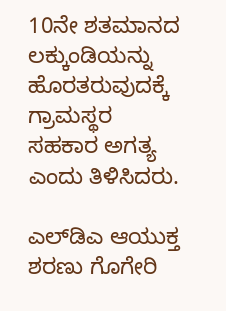10ನೇ ಶತಮಾನದ ಲಕ್ಕುಂಡಿಯನ್ನು ಹೊರತರುವುದಕ್ಕೆ ಗ್ರಾಮಸ್ಥರ ಸಹಕಾರ ಅಗತ್ಯ ಎಂದು ತಿಳಿಸಿದರು.

ಎಲ್‌ಡಿಎ ಆಯುಕ್ತ ಶರಣು ಗೊಗೇರಿ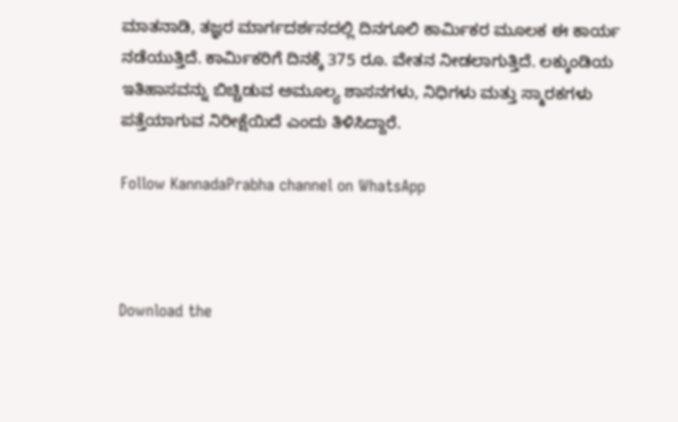ಮಾತನಾಡಿ, ತಜ್ಞರ ಮಾರ್ಗದರ್ಶನದಲ್ಲಿ ದಿನಗೂಲಿ ಕಾರ್ಮಿಕರ ಮೂಲಕ ಈ ಕಾರ್ಯ ನಡೆಯುತ್ತಿದೆ. ಕಾರ್ಮಿಕರಿಗೆ ದಿನಕ್ಕೆ 375 ರೂ. ವೇತನ ನೀಡಲಾಗುತ್ತಿದೆ. ಲಕ್ಕುಂಡಿಯ ಇತಿಹಾಸವನ್ನು ಬಿಚ್ಚಿಡುವ ಅಮೂಲ್ಯ ಶಾಸನಗಳು, ನಿಧಿಗಳು ಮತ್ತು ಸ್ಮಾರಕಗಳು ಪತ್ತೆಯಾಗುವ ನಿರೀಕ್ಷೆಯಿದೆ ಎಂದು ತಿಳಿಸಿದ್ದಾರೆ.

Follow KannadaPrabha channel on WhatsApp



Download the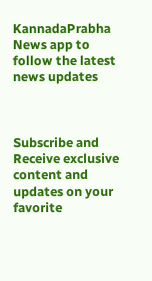KannadaPrabha News app to follow the latest news updates



Subscribe and Receive exclusive content and updates on your favorite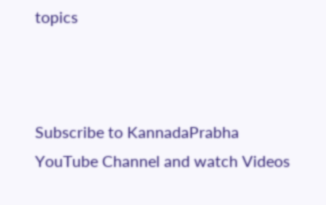topics



Subscribe to KannadaPrabha YouTube Channel and watch Videos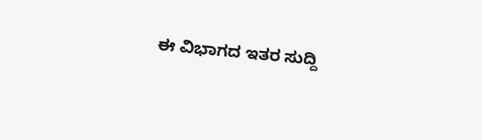ಈ ವಿಭಾಗದ ಇತರ ಸುದ್ದಿ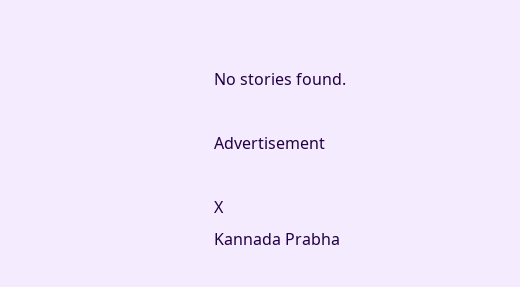No stories found.

Advertisement

X
Kannada Prabha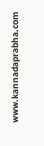www.kannadaprabha.com